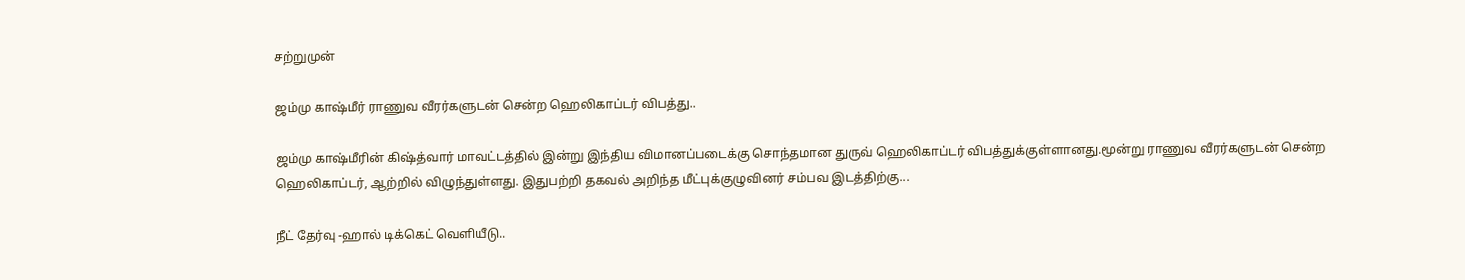சற்றுமுன்

ஜம்மு காஷ்மீர் ராணுவ வீரர்களுடன் சென்ற ஹெலிகாப்டர் விபத்து..

ஜம்மு காஷ்மீரின் கிஷ்த்வார் மாவட்டத்தில் இன்று இந்திய விமானப்படைக்கு சொந்தமான துருவ் ஹெலிகாப்டர் விபத்துக்குள்ளானது.மூன்று ராணுவ வீரர்களுடன் சென்ற ஹெலிகாப்டர், ஆற்றில் விழுந்துள்ளது. இதுபற்றி தகவல் அறிந்த மீட்புக்குழுவினர் சம்பவ இடத்திற்கு...

நீட் தேர்வு -ஹால் டிக்கெட் வெளியீடு..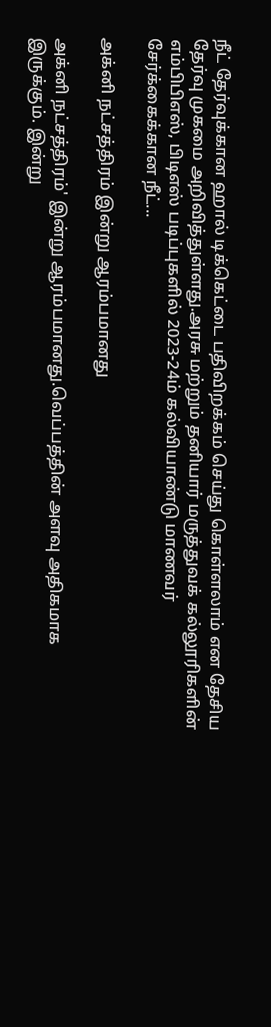நீட் தேர்வுக்கான ஹால் டிக்கெட்டை பதிவிறக்கம் செய்து கொள்ளலாம் என தேசிய தேர்வு முகமை அறிவித்துள்ளது.அரசு மற்றும் தனியார் மருத்துவக் கல்லூரிகளின் எம்பிபிஎஸ், பிடிஎஸ் படிப்புகளில் 2023-24ம் கல்வியாண்டு மாணவர் சேர்க்கைக்கான நீட்...

அக்னி நட்சத்திரம் இன்று ஆரம்பமானது

அக்னி நட்சத்திரம்' இன்று ஆரம்பமானது.வெப்பத்தின் அளவு அதிகமாக இருக்கும். இன்று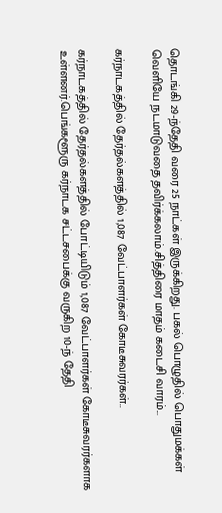தொடங்கி 29-ந்தேதி வரை 25 நாட்கள் இருக்கிறது. பகல் பொழுதில் பொதுமக்கள் வெளியே நடமாடுவதை தவிர்க்கலாம்.சித்திரை மாதம் கடைசி வாரம்...

கர்நாடகத்தில் தேர்தல்களத்தில் 1,087 வேட்பாளர்கள் கோடீசுவரர்கள்..

கர்நாடகத்தில் தேர்தல்களத்தில் போட்டியிடும் 1,087 வேட்பாளர்கள் கோடீசுவரர்களாக உள்ளனர்.பெங்களூரு கர்நாடக சட்டசபைக்கு வருகிற 10-ந் தேதி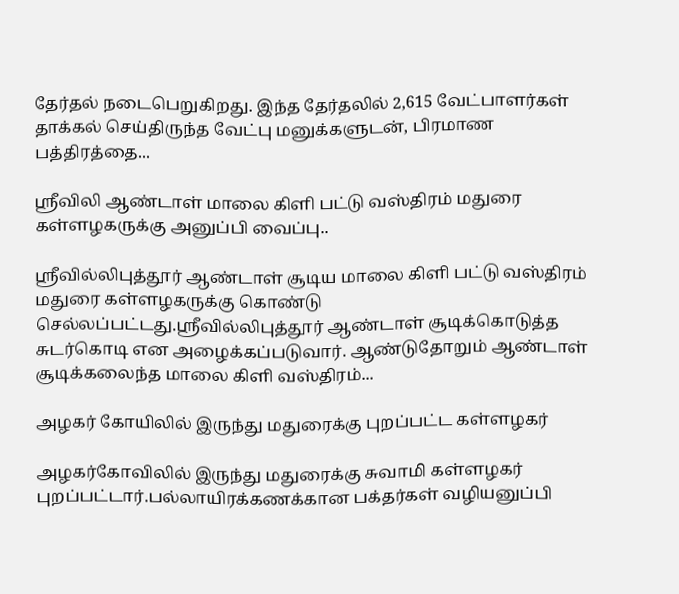தேர்தல் நடைபெறுகிறது. இந்த தேர்தலில் 2,615 வேட்பாளர்கள் தாக்கல் செய்திருந்த வேட்பு மனுக்களுடன், பிரமாண பத்திரத்தை...

ஸ்ரீவிலி ஆண்டாள் மாலை கிளி பட்டு வஸ்திரம் மதுரை கள்ளழகருக்கு அனுப்பி வைப்பு..

ஸ்ரீவில்லிபுத்தூர் ஆண்டாள் சூடிய மாலை கிளி பட்டு வஸ்திரம் மதுரை கள்ளழகருக்கு கொண்டு செல்லப்பட்டது.ஸ்ரீவில்லிபுத்தூர் ஆண்டாள் சூடிக்கொடுத்த சுடர்கொடி என அழைக்கப்படுவார். ஆண்டுதோறும் ஆண்டாள் சூடிக்கலைந்த மாலை கிளி வஸ்திரம்...

அழகர் கோயிலில் இருந்து மதுரைக்கு புறப்பட்ட கள்ளழகர்

அழகர்கோவிலில் இருந்து மதுரைக்கு சுவாமி கள்ளழகர் புறப்பட்டார்.பல்லாயிரக்கணக்கான பக்தர்கள் வழியனுப்பி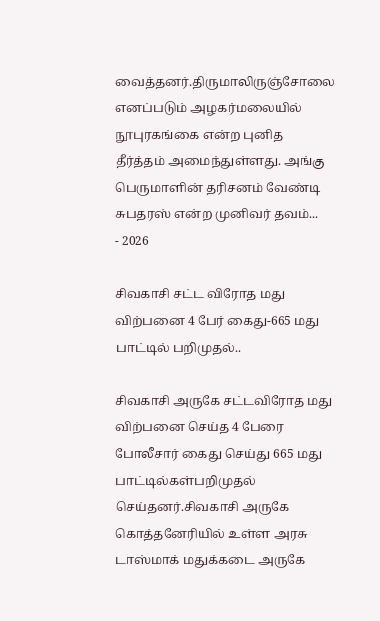வைத்தனர்.திருமாலிருஞ்சோலை எனப்படும் அழகர்மலையில் நூபுரகங்கை என்ற புனித தீர்த்தம் அமைந்துள்ளது. அங்கு பெருமாளின் தரிசனம் வேண்டி சுபதரஸ் என்ற முனிவர் தவம்...
- 2026

சிவகாசி சட்ட விரோத மது விற்பனை 4 பேர் கைது-665 மது பாட்டில் பறிமுதல்..

சிவகாசி அருகே சட்டவிரோத மது விற்பனை செய்த 4 பேரை போலீசார் கைது செய்து 665 மது பாட்டில்கள்பறிமுதல் செய்தனர்.சிவகாசி அருகே கொத்தனேரியில் உள்ள அரசு டாஸ்மாக் மதுக்கடை அருகே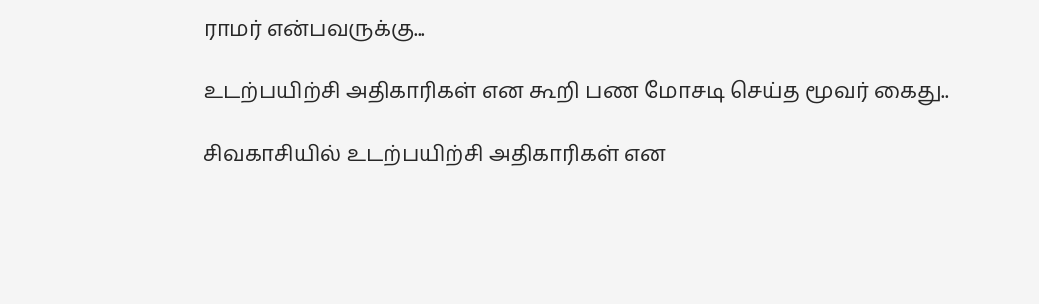ராமர் என்பவருக்கு...

உடற்பயிற்சி அதிகாரிகள் என கூறி பண மோசடி செய்த மூவர் கைது..

சிவகாசியில் உடற்பயிற்சி அதிகாரிகள் என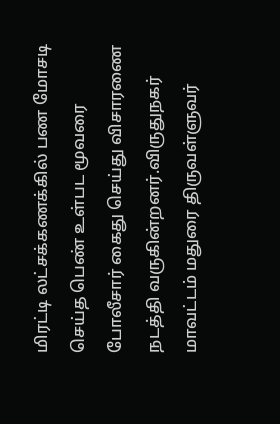மிரட்டி லட்சக்கணக்கில் பண மோசடி செய்த பெண் உள்பட மூவரை போலீசார் கைது செய்து விசாரணை நடத்தி வருகின்றனர்.விருதுநகர் மாவட்டம் மதுரை திருவள்ளுவர்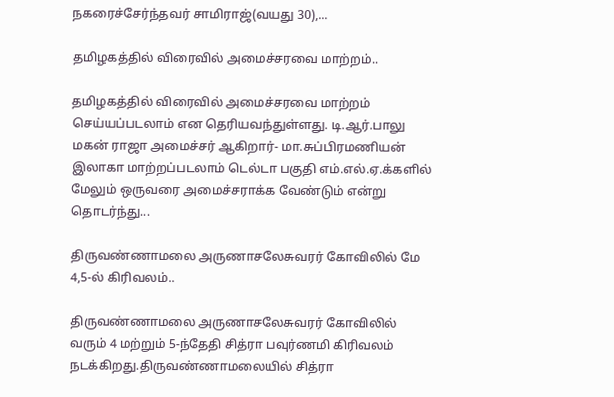நகரைச்சேர்ந்தவர் சாமிராஜ்(வயது 30),...

தமிழகத்தில் விரைவில் அமைச்சரவை மாற்றம்..

தமிழகத்தில் விரைவில் அமைச்சரவை மாற்றம் செய்யப்படலாம் என தெரியவந்துள்ளது. டி.ஆர்.பாலு மகன் ராஜா அமைச்சர் ஆகிறார்- மா.சுப்பிரமணியன் இலாகா மாற்றப்படலாம் டெல்டா பகுதி எம்.எல்.ஏ.க்களில் மேலும் ஒருவரை அமைச்சராக்க வேண்டும் என்று தொடர்ந்து...

திருவண்ணாமலை அருணாசலேசுவரர் கோவிலில் மே 4,5-ல்‌ கிரிவலம்..

திருவண்ணாமலை அருணாசலேசுவரர் கோவிலில் வரும் 4 மற்றும் 5-ந்தேதி சித்ரா பவுர்ணமி கிரிவலம் நடக்கிறது.திருவண்ணாமலையில் சித்ரா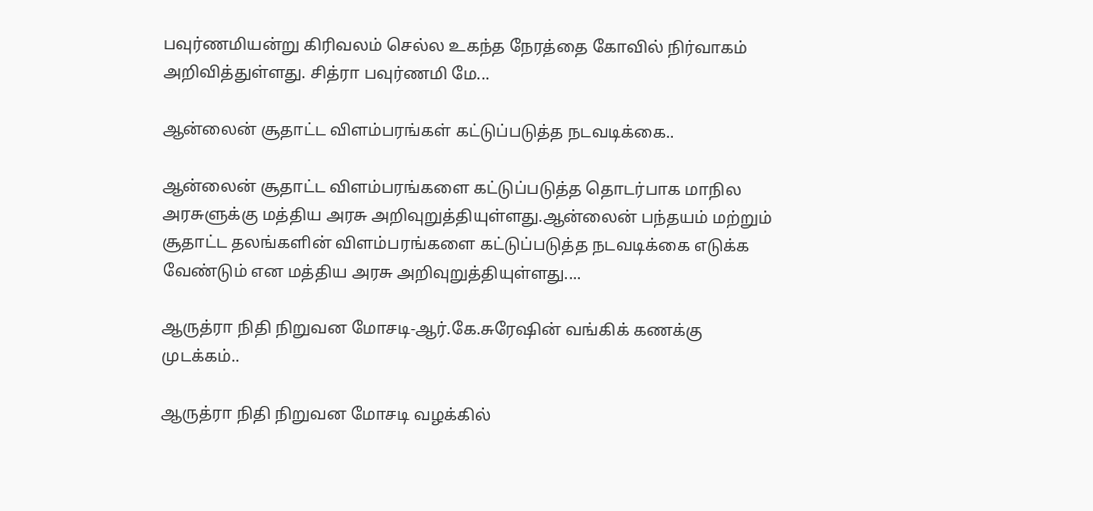பவுர்ணமியன்று கிரிவலம் செல்ல உகந்த நேரத்தை கோவில் நிர்வாகம் அறிவித்துள்ளது. சித்ரா பவுர்ணமி மே...

ஆன்லைன் சூதாட்ட விளம்பரங்கள் கட்டுப்படுத்த நடவடிக்கை..

ஆன்லைன் சூதாட்ட விளம்பரங்களை கட்டுப்படுத்த தொடர்பாக மாநில அரசுளுக்கு மத்திய அரசு அறிவுறுத்தியுள்ளது.ஆன்லைன் பந்தயம் மற்றும் சூதாட்ட தலங்களின் விளம்பரங்களை கட்டுப்படுத்த நடவடிக்கை எடுக்க வேண்டும் என மத்திய அரசு அறிவுறுத்தியுள்ளது....

ஆருத்ரா நிதி நிறுவன மோசடி-ஆர்.கே.சுரேஷின் வங்கிக் கணக்கு முடக்கம்..

ஆருத்ரா நிதி நிறுவன மோசடி வழக்கில்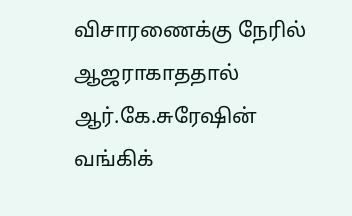விசாரணைக்கு நேரில் ஆஜராகாததால் ஆர்.கே.சுரேஷின் வங்கிக்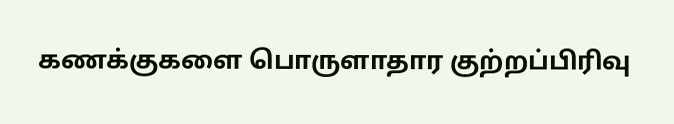கணக்குகளை பொருளாதார குற்றப்பிரிவு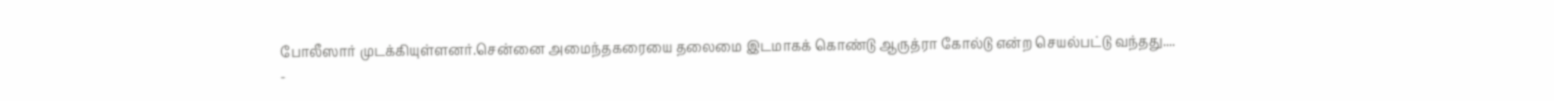போலீஸார் முடக்கியுள்ளனர்.சென்னை அமைந்தகரையை தலைமை இடமாகக் கொண்டு ஆருத்ரா கோல்டு என்ற செயல்பட்டு வந்தது....
-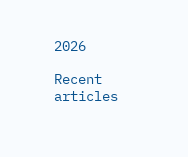2026

Recent articles